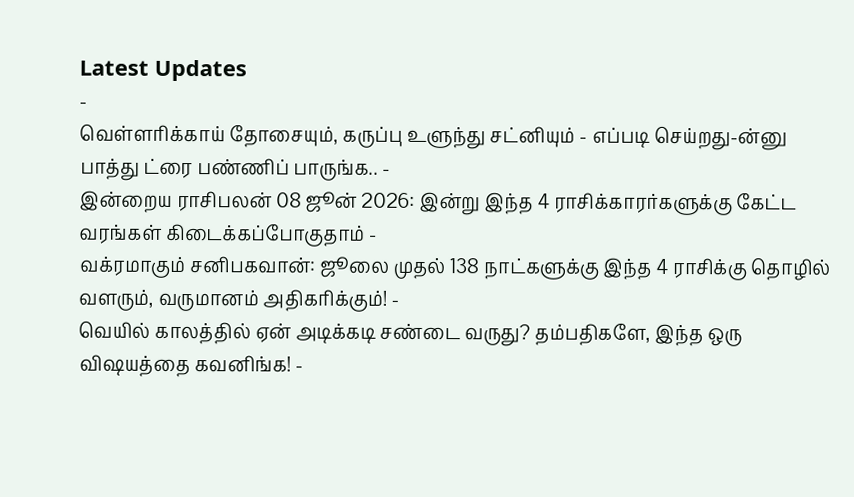Latest Updates
-
வெள்ளரிக்காய் தோசையும், கருப்பு உளுந்து சட்னியும் - எப்படி செய்றது-ன்னு பாத்து ட்ரை பண்ணிப் பாருங்க.. -
இன்றைய ராசிபலன் 08 ஜூன் 2026: இன்று இந்த 4 ராசிக்காரர்களுக்கு கேட்ட வரங்கள் கிடைக்கப்போகுதாம் -
வக்ரமாகும் சனிபகவான்: ஜூலை முதல் 138 நாட்களுக்கு இந்த 4 ராசிக்கு தொழில் வளரும், வருமானம் அதிகரிக்கும்! -
வெயில் காலத்தில் ஏன் அடிக்கடி சண்டை வருது? தம்பதிகளே, இந்த ஒரு விஷயத்தை கவனிங்க! -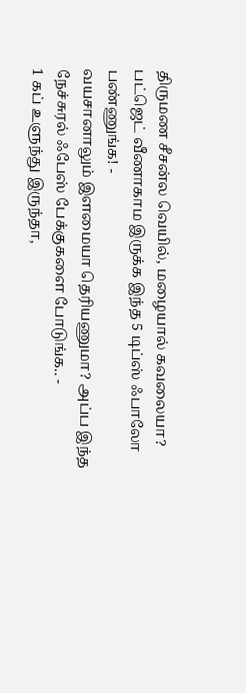திருமண சீசன்ல வெயில், மழையால் கவலையா? பட்ஜெட் வீணாகாம இருக்க இந்த 5 டிப்ஸ் ஃபாலோ பண்ணுங்க! -
வயசானாலும் இளமையா தெரியணுமா? அப்ப இந்த நேச்சுரல் ஃபேஸ் பேக்குகளை போடுங்க.. -
1 கப் உளுந்து இருந்தா,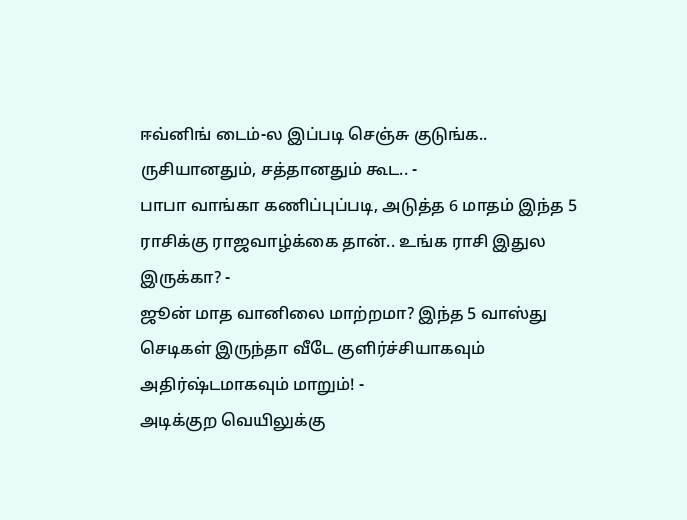ஈவ்னிங் டைம்-ல இப்படி செஞ்சு குடுங்க.. ருசியானதும், சத்தானதும் கூட.. -
பாபா வாங்கா கணிப்புப்படி, அடுத்த 6 மாதம் இந்த 5 ராசிக்கு ராஜவாழ்க்கை தான்.. உங்க ராசி இதுல இருக்கா? -
ஜூன் மாத வானிலை மாற்றமா? இந்த 5 வாஸ்து செடிகள் இருந்தா வீடே குளிர்ச்சியாகவும் அதிர்ஷ்டமாகவும் மாறும்! -
அடிக்குற வெயிலுக்கு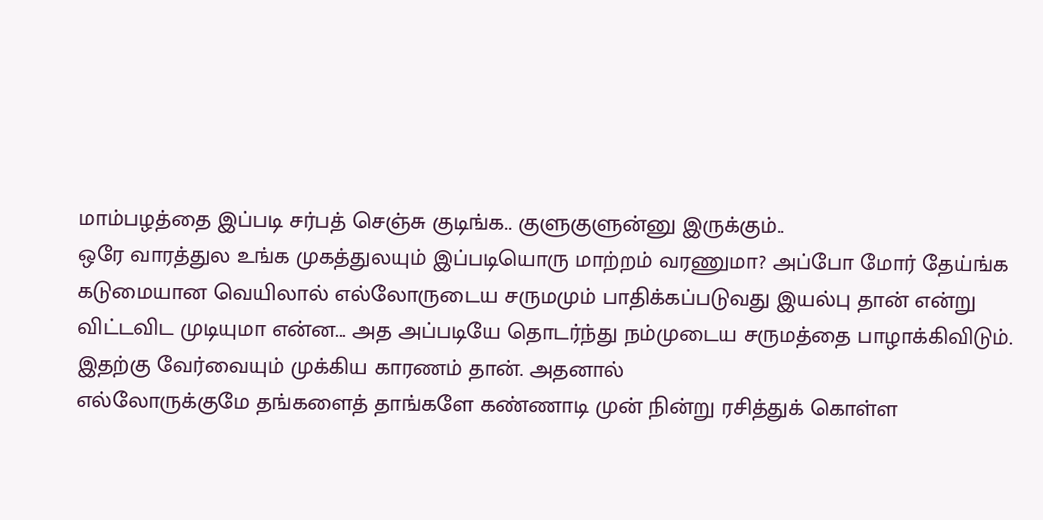மாம்பழத்தை இப்படி சர்பத் செஞ்சு குடிங்க.. குளுகுளுன்னு இருக்கும்..
ஒரே வாரத்துல உங்க முகத்துலயும் இப்படியொரு மாற்றம் வரணுமா? அப்போ மோர் தேய்ங்க
கடுமையான வெயிலால் எல்லோருடைய சருமமும் பாதிக்கப்படுவது இயல்பு தான் என்று விட்டவிட முடியுமா என்ன... அத அப்படியே தொடர்ந்து நம்முடைய சருமத்தை பாழாக்கிவிடும். இதற்கு வேர்வையும் முக்கிய காரணம் தான். அதனால்
எல்லோருக்குமே தங்களைத் தாங்களே கண்ணாடி முன் நின்று ரசித்துக் கொள்ள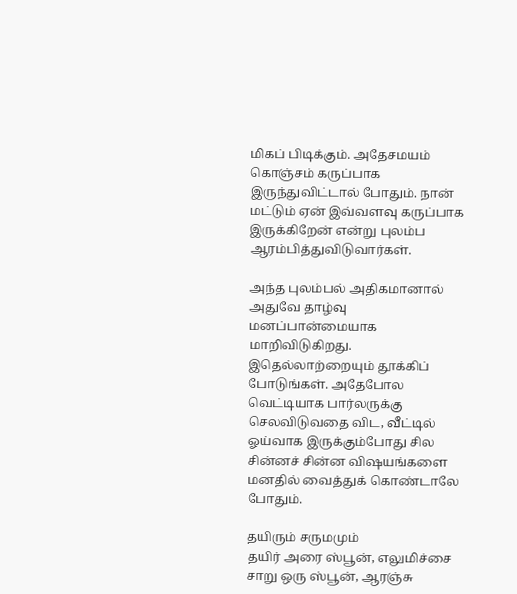மிகப் பிடிக்கும். அதேசமயம் கொஞ்சம் கருப்பாக இருந்துவிட்டால் போதும். நான் மட்டும் ஏன் இவ்வளவு கருப்பாக இருக்கிறேன் என்று புலம்ப ஆரம்பித்துவிடுவார்கள்.

அந்த புலம்பல் அதிகமானால் அதுவே தாழ்வு மனப்பான்மையாக மாறிவிடுகிறது. இதெல்லாற்றையும் தூக்கிப் போடுங்கள். அதேபோல வெட்டியாக பார்லருக்கு செலவிடுவதை விட, வீட்டில் ஓய்வாக இருக்கும்போது சில சின்னச் சின்ன விஷயங்களை மனதில் வைத்துக் கொண்டாலே போதும்.

தயிரும் சருமமும்
தயிர் அரை ஸ்பூன், எலுமிச்சை சாறு ஒரு ஸ்பூன், ஆரஞ்சு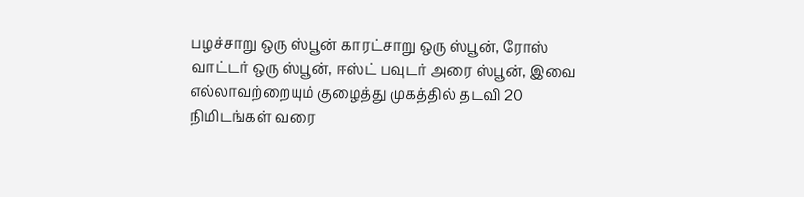பழச்சாறு ஒரு ஸ்பூன் காரட்சாறு ஒரு ஸ்பூன், ரோஸ் வாட்டர் ஒரு ஸ்பூன், ஈஸ்ட் பவுடர் அரை ஸ்பூன், இவை எல்லாவற்றையும் குழைத்து முகத்தில் தடவி 20 நிமிடங்கள் வரை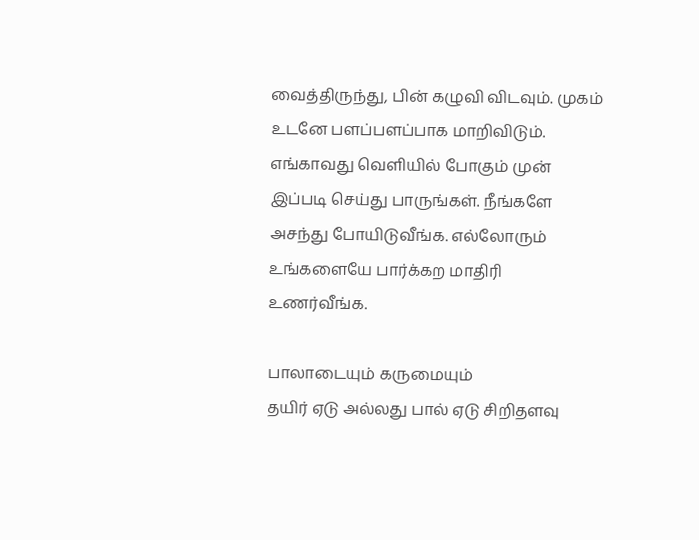வைத்திருந்து, பின் கழுவி விடவும். முகம் உடனே பளப்பளப்பாக மாறிவிடும். எங்காவது வெளியில் போகும் முன் இப்படி செய்து பாருங்கள். நீங்களே அசந்து போயிடுவீங்க. எல்லோரும் உங்களையே பார்க்கற மாதிரி உணர்வீங்க.

பாலாடையும் கருமையும்
தயிர் ஏடு அல்லது பால் ஏடு சிறிதளவு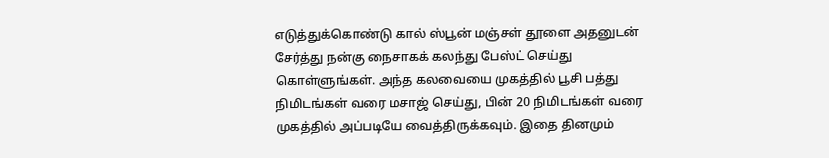எடுத்துக்கொண்டு கால் ஸ்பூன் மஞ்சள் தூளை அதனுடன் சேர்த்து நன்கு நைசாகக் கலந்து பேஸ்ட் செய்து கொள்ளுங்கள். அந்த கலவையை முகத்தில் பூசி பத்து நிமிடங்கள் வரை மசாஜ் செய்து, பின் 20 நிமிடங்கள் வரை முகத்தில் அப்படியே வைத்திருக்கவும். இதை தினமும்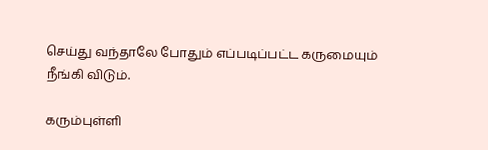செய்து வந்தாலே போதும் எப்படிப்பட்ட கருமையும் நீங்கி விடும்.

கரும்புள்ளி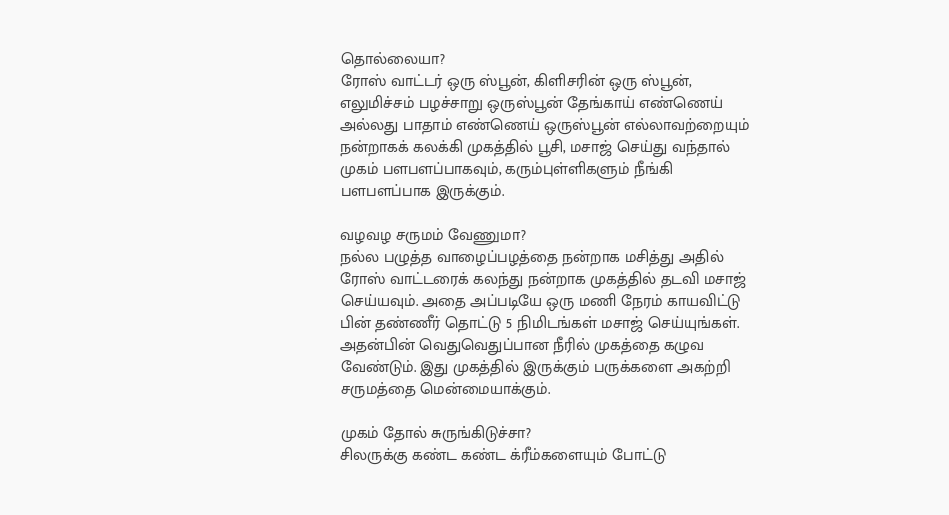தொல்லையா?
ரோஸ் வாட்டர் ஒரு ஸ்பூன், கிளிசரின் ஒரு ஸ்பூன், எலுமிச்சம் பழச்சாறு ஒருஸ்பூன் தேங்காய் எண்ணெய் அல்லது பாதாம் எண்ணெய் ஒருஸ்பூன் எல்லாவற்றையும் நன்றாகக் கலக்கி முகத்தில் பூசி, மசாஜ் செய்து வந்தால் முகம் பளபளப்பாகவும், கரும்புள்ளிகளும் நீங்கி பளபளப்பாக இருக்கும்.

வழவழ சருமம் வேணுமா?
நல்ல பழுத்த வாழைப்பழத்தை நன்றாக மசித்து அதில் ரோஸ் வாட்டரைக் கலந்து நன்றாக முகத்தில் தடவி மசாஜ் செய்யவும். அதை அப்படியே ஒரு மணி நேரம் காயவிட்டு பின் தண்ணீர் தொட்டு 5 நிமிடங்கள் மசாஜ் செய்யுங்கள். அதன்பின் வெதுவெதுப்பான நீரில் முகத்தை கழுவ வேண்டும். இது முகத்தில் இருக்கும் பருக்களை அகற்றி சருமத்தை மென்மையாக்கும்.

முகம் தோல் சுருங்கிடுச்சா?
சிலருக்கு கண்ட கண்ட க்ரீம்களையும் போட்டு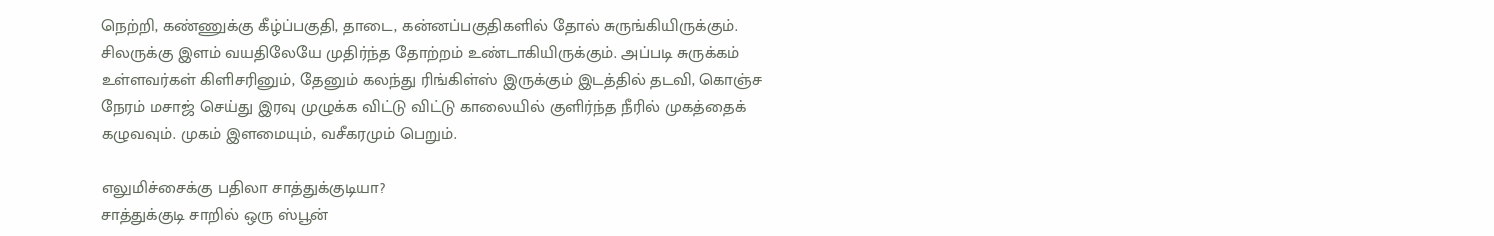நெற்றி, கண்ணுக்கு கீழ்ப்பகுதி, தாடை, கன்னப்பகுதிகளில் தோல் சுருங்கியிருக்கும். சிலருக்கு இளம் வயதிலேயே முதிர்ந்த தோற்றம் உண்டாகியிருக்கும். அப்படி சுருக்கம் உள்ளவர்கள் கிளிசரினும், தேனும் கலந்து ரிங்கிள்ஸ் இருக்கும் இடத்தில் தடவி, கொஞ்ச நேரம் மசாஜ் செய்து இரவு முழுக்க விட்டு விட்டு காலையில் குளிர்ந்த நீரில் முகத்தைக் கழுவவும். முகம் இளமையும், வசீகரமும் பெறும்.

எலுமிச்சைக்கு பதிலா சாத்துக்குடியா?
சாத்துக்குடி சாறில் ஒரு ஸ்பூன்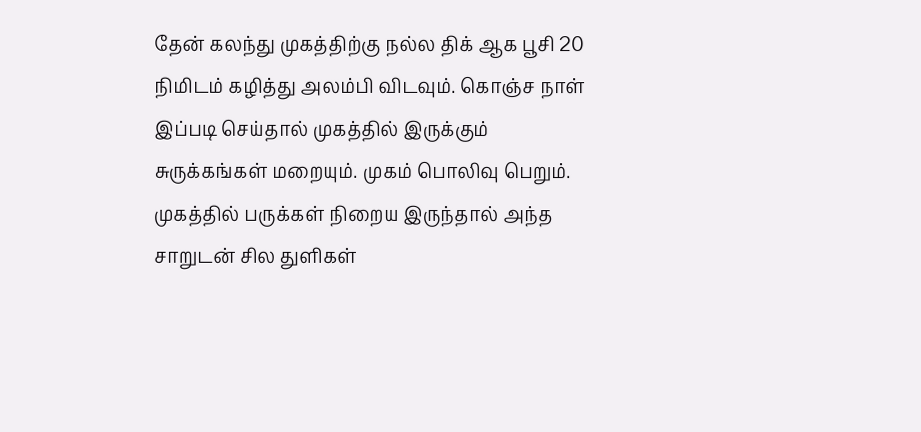தேன் கலந்து முகத்திற்கு நல்ல திக் ஆக பூசி 20 நிமிடம் கழித்து அலம்பி விடவும். கொஞ்ச நாள் இப்படி செய்தால் முகத்தில் இருக்கும் சுருக்கங்கள் மறையும். முகம் பொலிவு பெறும். முகத்தில் பருக்கள் நிறைய இருந்தால் அந்த சாறுடன் சில துளிகள்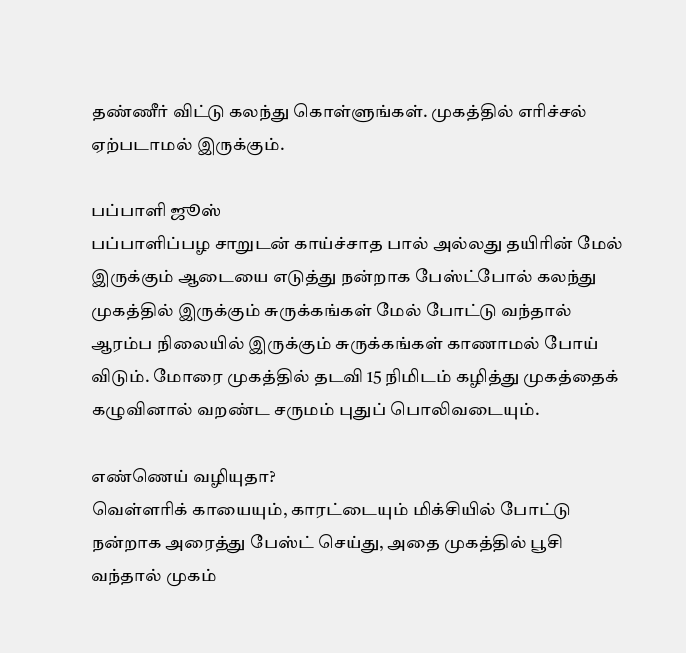தண்ணீர் விட்டு கலந்து கொள்ளுங்கள். முகத்தில் எரிச்சல் ஏற்படாமல் இருக்கும்.

பப்பாளி ஜூஸ்
பப்பாளிப்பழ சாறுடன் காய்ச்சாத பால் அல்லது தயிரின் மேல் இருக்கும் ஆடையை எடுத்து நன்றாக பேஸ்ட்போல் கலந்து முகத்தில் இருக்கும் சுருக்கங்கள் மேல் போட்டு வந்தால் ஆரம்ப நிலையில் இருக்கும் சுருக்கங்கள் காணாமல் போய் விடும். மோரை முகத்தில் தடவி 15 நிமிடம் கழித்து முகத்தைக் கழுவினால் வறண்ட சருமம் புதுப் பொலிவடையும்.

எண்ணெய் வழியுதா?
வெள்ளரிக் காயையும், காரட்டையும் மிக்சியில் போட்டு நன்றாக அரைத்து பேஸ்ட் செய்து, அதை முகத்தில் பூசி வந்தால் முகம்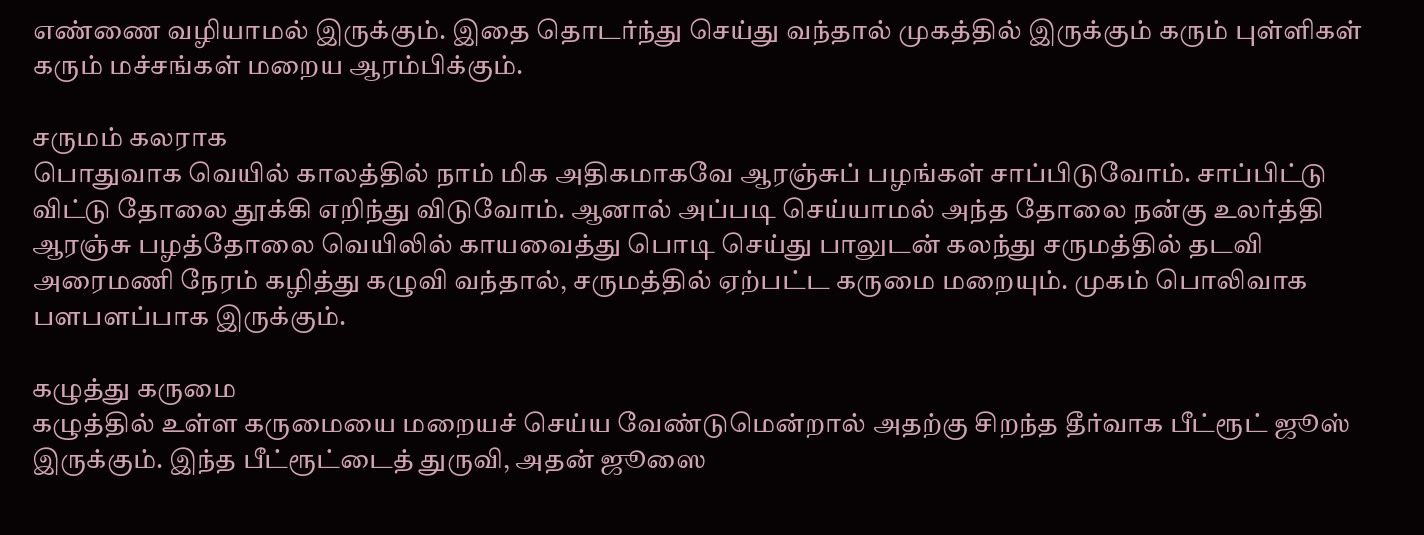எண்ணை வழியாமல் இருக்கும். இதை தொடர்ந்து செய்து வந்தால் முகத்தில் இருக்கும் கரும் புள்ளிகள் கரும் மச்சங்கள் மறைய ஆரம்பிக்கும்.

சருமம் கலராக
பொதுவாக வெயில் காலத்தில் நாம் மிக அதிகமாகவே ஆரஞ்சுப் பழங்கள் சாப்பிடுவோம். சாப்பிட்டு விட்டு தோலை தூக்கி எறிந்து விடுவோம். ஆனால் அப்படி செய்யாமல் அந்த தோலை நன்கு உலர்த்தி ஆரஞ்சு பழத்தோலை வெயிலில் காயவைத்து பொடி செய்து பாலுடன் கலந்து சருமத்தில் தடவி அரைமணி நேரம் கழித்து கழுவி வந்தால், சருமத்தில் ஏற்பட்ட கருமை மறையும். முகம் பொலிவாக பளபளப்பாக இருக்கும்.

கழுத்து கருமை
கழுத்தில் உள்ள கருமையை மறையச் செய்ய வேண்டுமென்றால் அதற்கு சிறந்த தீர்வாக பீட்ரூட் ஜூஸ் இருக்கும். இந்த பீட்ரூட்டைத் துருவி, அதன் ஜூஸை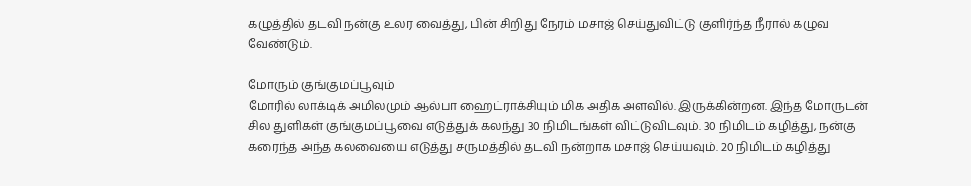கழுத்தில் தடவி நன்கு உலர வைத்து, பின் சிறிது நேரம் மசாஜ் செய்துவிட்டு குளிர்ந்த நீரால் கழுவ வேண்டும்.

மோரும் குங்குமப்பூவும்
மோரில் லாக்டிக் அமிலமும் ஆல்பா ஹைட்ராக்சியும் மிக அதிக அளவில். இருக்கின்றன. இந்த மோருடன் சில துளிகள் குங்குமப்பூவை எடுத்துக் கலந்து 30 நிமிடங்கள் விட்டுவிடவும். 30 நிமிடம் கழித்து, நன்கு கரைந்த அந்த கலவையை எடுத்து சருமத்தில் தடவி நன்றாக மசாஜ் செய்யவும். 20 நிமிடம் கழித்து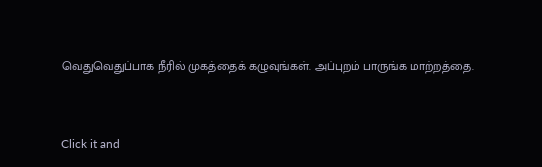வெதுவெதுப்பாக நீரில் முகத்தைக் கழுவுங்கள். அப்புறம் பாருங்க மாற்றத்தை.



Click it and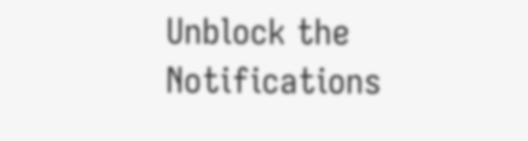Unblock the Notifications